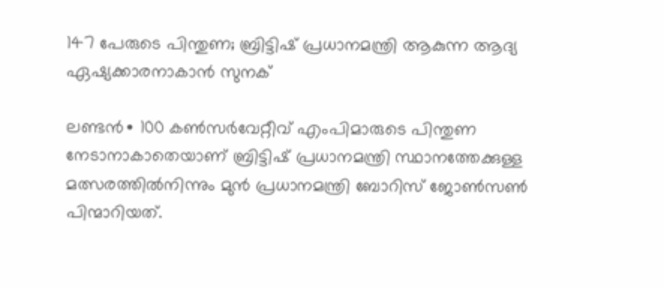147 പേരുടെ പിന്തുണ; ബ്രിട്ടിഷ് പ്രധാനമന്ത്രി ആകുന്ന ആദ്യ ഏഷ്യക്കാരനാകാൻ സുനക്

ലണ്ടൻ∙ 100 കൺസർവേറ്റീവ് എംപിമാരുടെ പിന്തുണ നേടാനാകാതെയാണ് ബ്രിട്ടിഷ് പ്രധാനമന്ത്രി സ്ഥാനത്തേക്കുള്ള മത്സരത്തിൽനിന്നും മുൻ പ്രധാനമന്ത്രി ബോറിസ് ജോൺസൺ പിന്മാറിയത്.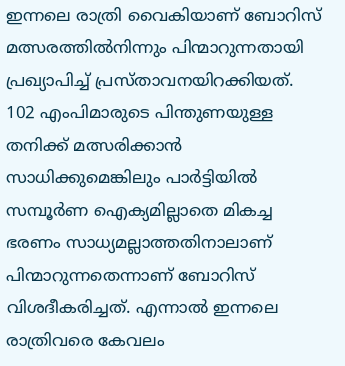ഇന്നലെ രാത്രി വൈകിയാണ് ബോറിസ് മത്സരത്തിൽനിന്നും പിന്മാറുന്നതായി പ്രഖ്യാപിച്ച് പ്രസ്താവനയിറക്കിയത്. 102 എംപിമാരുടെ പിന്തുണയുള്ള തനിക്ക് മത്സരിക്കാൻ സാധിക്കുമെങ്കിലും പാർട്ടിയിൽ സമ്പൂർണ ഐക്യമില്ലാതെ മികച്ച ഭരണം സാധ്യമല്ലാത്തതിനാലാണ് പിന്മാറുന്നതെന്നാണ് ബോറിസ് വിശദീകരിച്ചത്. എന്നാൽ ഇന്നലെ രാത്രിവരെ കേവലം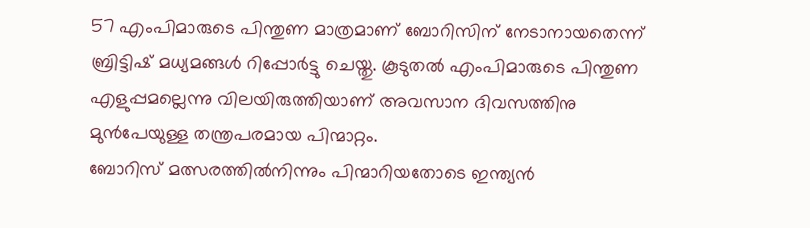57 എംപിമാരുടെ പിന്തുണ മാത്രമാണ് ബോറിസിന് നേടാനായതെന്ന് ബ്രിട്ടിഷ് മധ്യമങ്ങൾ റിപ്പോർട്ടു ചെയ്തു. കൂടുതൽ എംപിമാരുടെ പിന്തുണ എളുപ്പമല്ലെന്നു വിലയിരുത്തിയാണ് അവസാന ദിവസത്തിനു മുൻപേയുള്ള തന്ത്രപരമായ പിന്മാറ്റം.
ബോറിസ് മത്സരത്തിൽനിന്നും പിന്മാറിയതോടെ ഇന്ത്യൻ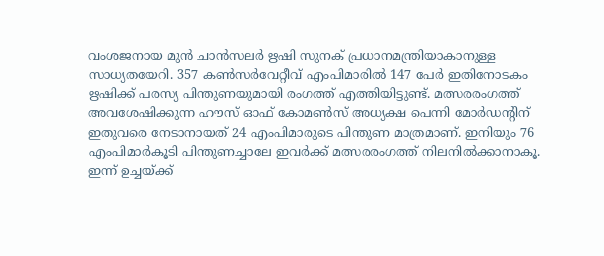വംശജനായ മുൻ ചാൻസലർ ഋഷി സുനക് പ്രധാനമന്ത്രിയാകാനുള്ള സാധ്യതയേറി. 357 കൺസർവേറ്റീവ് എംപിമാരിൽ 147 പേർ ഇതിനോടകം ഋഷിക്ക് പരസ്യ പിന്തുണയുമായി രംഗത്ത് എത്തിയിട്ടുണ്ട്. മത്സരരംഗത്ത് അവശേഷിക്കുന്ന ഹൗസ് ഓഫ് കോമൺസ് അധ്യക്ഷ പെന്നി മോർഡന്റിന് ഇതുവരെ നേടാനായത് 24 എംപിമാരുടെ പിന്തുണ മാത്രമാണ്. ഇനിയും 76 എംപിമാർകൂടി പിന്തുണച്ചാലേ ഇവർക്ക് മത്സരരംഗത്ത് നിലനിൽക്കാനാകൂ.
ഇന്ന് ഉച്ചയ്ക്ക്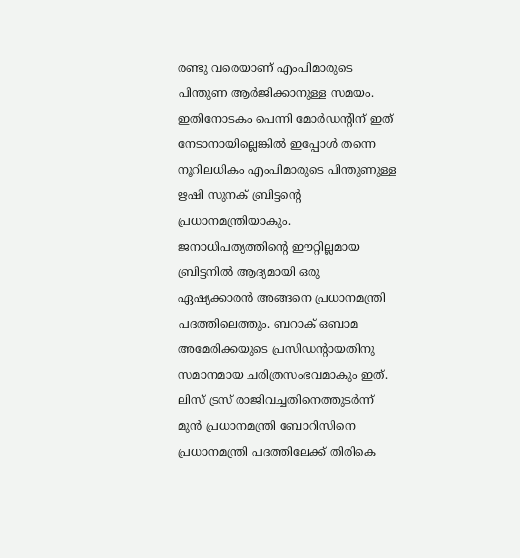രണ്ടു വരെയാണ് എംപിമാരുടെ പിന്തുണ ആർജിക്കാനുള്ള സമയം. ഇതിനോടകം പെന്നി മോർഡന്റിന് ഇത് നേടാനായില്ലെങ്കിൽ ഇപ്പോൾ തന്നെ നൂറിലധികം എംപിമാരുടെ പിന്തുണുള്ള ഋഷി സുനക് ബ്രിട്ടന്റെ പ്രധാനമന്ത്രിയാകും. ജനാധിപത്യത്തിന്റെ ഈറ്റില്ലമായ ബ്രിട്ടനിൽ ആദ്യമായി ഒരു ഏഷ്യക്കാരൻ അങ്ങനെ പ്രധാനമന്ത്രി പദത്തിലെത്തും. ബറാക് ഒബാമ അമേരിക്കയുടെ പ്രസിഡന്റായതിനു സമാനമായ ചരിത്രസംഭവമാകും ഇത്.
ലിസ് ട്രസ് രാജിവച്ചതിനെത്തുടർന്ന് മുൻ പ്രധാനമന്ത്രി ബോറിസിനെ പ്രധാനമന്ത്രി പദത്തിലേക്ക് തിരികെ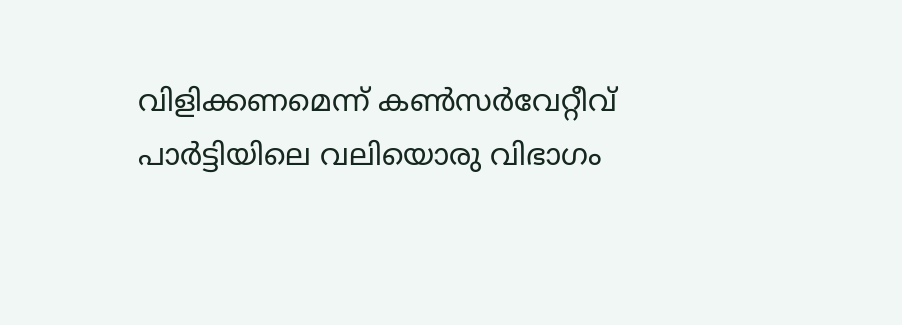വിളിക്കണമെന്ന് കൺസർവേറ്റീവ് പാർട്ടിയിലെ വലിയൊരു വിഭാഗം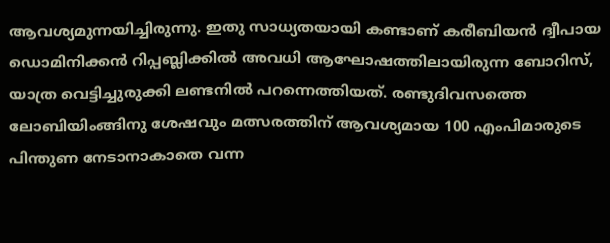ആവശ്യമുന്നയിച്ചിരുന്നു. ഇതു സാധ്യതയായി കണ്ടാണ് കരീബിയൻ ദ്വീപായ ഡൊമിനിക്കൻ റിപ്പബ്ലിക്കിൽ അവധി ആഘോഷത്തിലായിരുന്ന ബോറിസ്, യാത്ര വെട്ടിച്ചുരുക്കി ലണ്ടനിൽ പറന്നെത്തിയത്. രണ്ടുദിവസത്തെ ലോബിയിംങ്ങിനു ശേഷവും മത്സരത്തിന് ആവശ്യമായ 100 എംപിമാരുടെ പിന്തുണ നേടാനാകാതെ വന്ന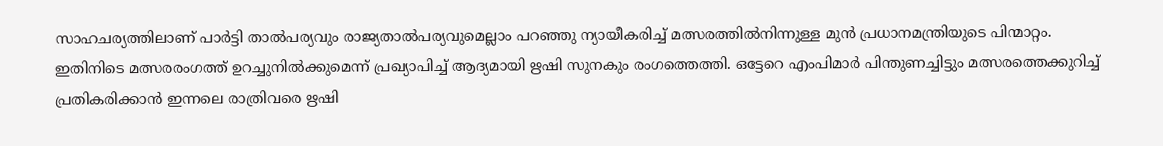സാഹചര്യത്തിലാണ് പാർട്ടി താൽപര്യവും രാജ്യതാൽപര്യവുമെല്ലാം പറഞ്ഞു ന്യായീകരിച്ച് മത്സരത്തിൽനിന്നുള്ള മുൻ പ്രധാനമന്ത്രിയുടെ പിന്മാറ്റം.
ഇതിനിടെ മത്സരരംഗത്ത് ഉറച്ചുനിൽക്കുമെന്ന് പ്രഖ്യാപിച്ച് ആദ്യമായി ഋഷി സുനകും രംഗത്തെത്തി. ഒട്ടേറെ എംപിമാർ പിന്തുണച്ചിട്ടും മത്സരത്തെക്കുറിച്ച് പ്രതികരിക്കാൻ ഇന്നലെ രാത്രിവരെ ഋഷി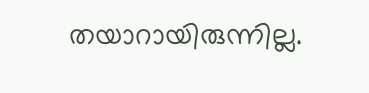തയാറായിരുന്നില്ല.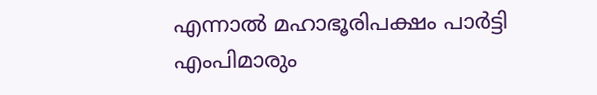എന്നാൽ മഹാഭൂരിപക്ഷം പാർട്ടി എംപിമാരും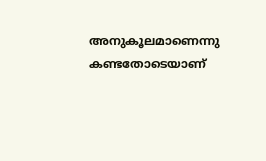അനുകൂലമാണെന്നു കണ്ടതോടെയാണ്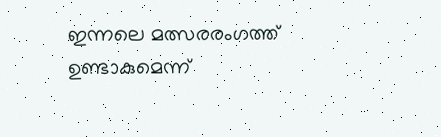ഇന്നലെ മത്സരരംഗത്ത് ഉണ്ടാകുമെന്ന്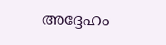അദ്ദേഹം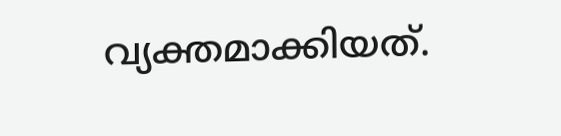വ്യക്തമാക്കിയത്.